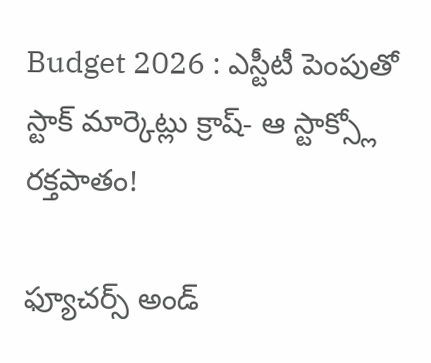Budget 2026 : ఎస్టీటీ పెంపుతో స్టాక్ మార్కెట్లు క్రాష్- ఆ స్టాక్స్లో రక్తపాతం!

ఫ్యూచర్స్ అండ్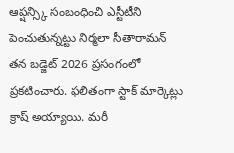ఆప్షన్స్కి సంబంధించి ఎస్టీటీని పెంచుతున్నట్టు నిర్మలా సీతారామన్ తన బడ్జెట్ 2026 ప్రసంగంలో ప్రకటించారు. ఫలితంగా స్టాక్ మార్కెట్లు క్రాష్ అయ్యాయి. మరీ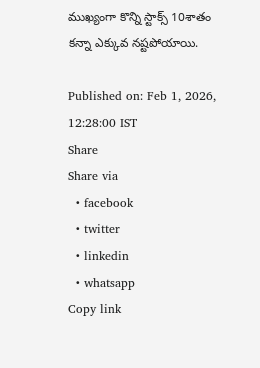ముఖ్యంగా కొన్ని స్టాక్స్ 10శాతం కన్నా ఎక్కువ నష్టపోయాయి.

Published on: Feb 1, 2026, 12:28:00 IST
Share
Share via
  • facebook
  • twitter
  • linkedin
  • whatsapp
Copy link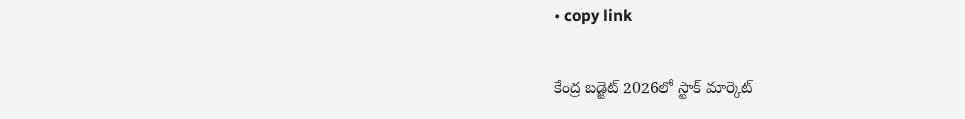• copy link

కేంద్ర బడ్జెట్ 2026లో స్టాక్ మార్కెట్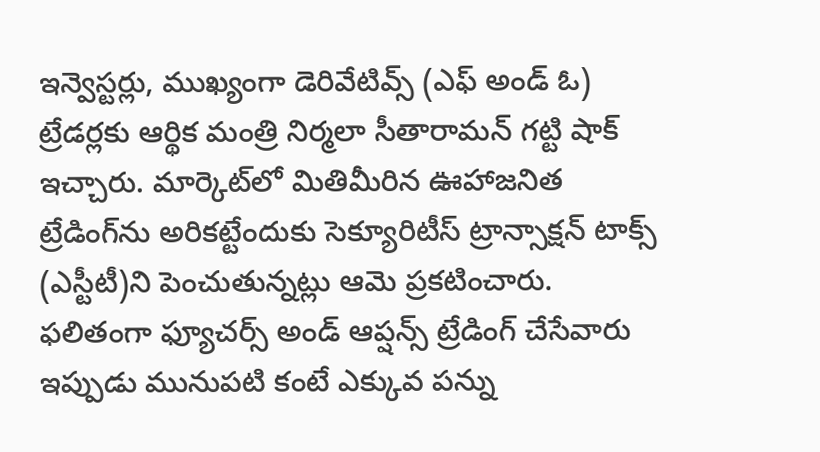ఇన్వెస్టర్లు, ముఖ్యంగా డెరివేటివ్స్ (ఎఫ్ అండ్ ఓ) ట్రేడర్లకు ఆర్థిక మంత్రి నిర్మలా సీతారామన్ గట్టి షాక్ ఇచ్చారు. మార్కెట్‌లో మితిమీరిన ఊహాజనిత ట్రేడింగ్‌ను అరికట్టేందుకు సెక్యూరిటీస్ ట్రాన్సాక్షన్ టాక్స్ (ఎస్టీటీ)ని పెంచుతున్నట్లు ఆమె ప్రకటించారు. ఫలితంగా ఫ్యూచర్స్ అండ్ ఆప్షన్స్ ట్రేడింగ్ చేసేవారు ఇప్పుడు మునుపటి కంటే ఎక్కువ పన్ను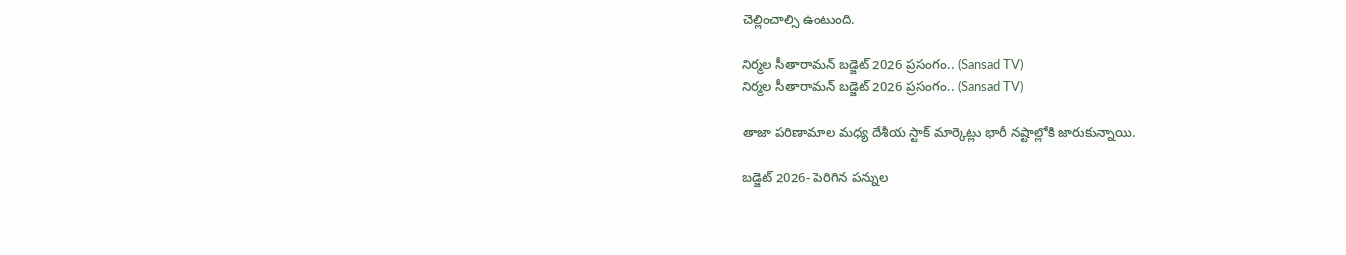చెల్లించాల్సి ఉంటుంది.

నిర్మల సీతారామన్ బడ్జెట్ 2026 ప్రసంగం.. (Sansad TV)
నిర్మల సీతారామన్ బడ్జెట్ 2026 ప్రసంగం.. (Sansad TV)

తాజా పరిణామాల మధ్య దేశీయ స్టాక్ మార్కెట్లు భారీ నష్టాల్లోకి జారుకున్నాయి.

బడ్జెట్ 2026- పెరిగిన పన్నుల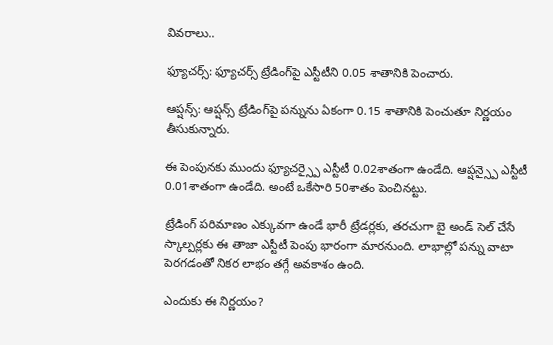వివరాలు..

ఫ్యూచర్స్: ఫ్యూచర్స్ ట్రేడింగ్‌పై ఎస్టీటీని 0.05 శాతానికి పెంచారు.

ఆప్షన్స్: ఆప్షన్స్ ట్రేడింగ్‌పై పన్నును ఏకంగా 0.15 శాతానికి పెంచుతూ నిర్ణయం తీసుకున్నారు.

ఈ పెంపునకు ముందు ఫ్యూచర్స్పై ఎస్టీటీ 0.02శాతంగా ఉండేది. ఆప్షన్స్పై ఎస్టీటీ 0.01శాతంగా ఉండేది. అంటే ఒకేసారి 50శాతం పెంచినట్టు.

ట్రేడింగ్ పరిమాణం ఎక్కువగా ఉండే భారీ ట్రేడర్లకు, తరచుగా బై అండ్ సెల్ చేసే స్కాల్పర్లకు ఈ తాజా ఎస్టీటీ పెంపు భారంగా మారనుంది. లాభాల్లో పన్ను వాటా పెరగడంతో నికర లాభం తగ్గే అవకాశం ఉంది.

ఎందుకు ఈ నిర్ణయం?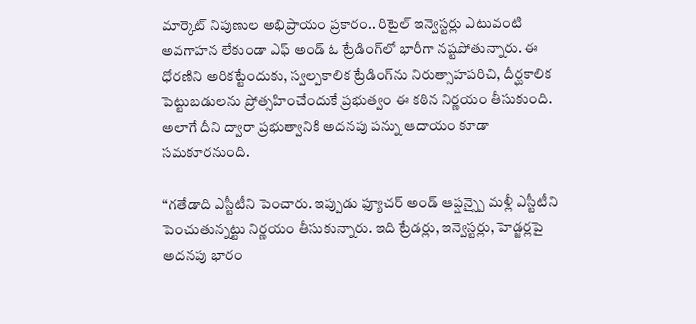మార్కెట్ నిపుణుల అభిప్రాయం ప్రకారం.. రిటైల్ ఇన్వెస్టర్లు ఎటువంటి అవగాహన లేకుండా ఎఫ్ అండ్ ఓ ట్రేడింగ్‌లో భారీగా నష్టపోతున్నారు. ఈ ధోరణిని అరికట్టేందుకు, స్వల్పకాలిక ట్రేడింగ్‌ను నిరుత్సాహపరిచి, దీర్ఘకాలిక పెట్టుబడులను ప్రోత్సహించేందుకే ప్రభుత్వం ఈ కఠిన నిర్ణయం తీసుకుంది. అలాగే దీని ద్వారా ప్రభుత్వానికి అదనపు పన్ను ఆదాయం కూడా సమకూరనుంది.

“గతేడాది ఎస్టీటీని పెంచారు. ఇప్పుడు ఫ్యూచర్ అండ్ ఆప్షన్స్పై మళ్లీ ఎస్టీటీని పెంచుతున్నట్టు నిర్ణయం తీసుకున్నారు. ఇది ట్రేడర్లు, ఇన్వెస్టర్లు, హెడ్జర్లపై అదనపు భారం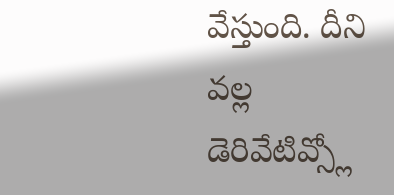వేస్తుంది. దీని వల్ల డెరివేటివ్స్లో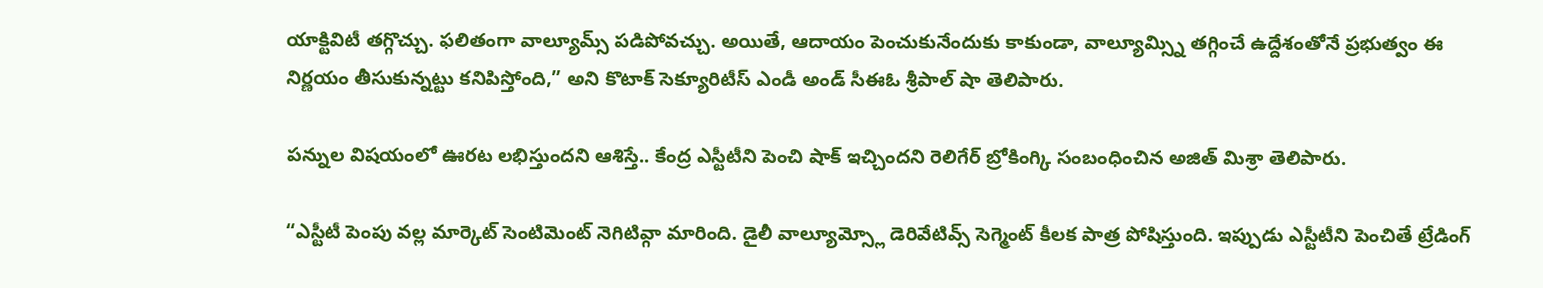యాక్టివిటీ తగ్గొచ్చు. ఫలితంగా వాల్యూమ్స్ పడిపోవచ్చు. అయితే, ఆదాయం పెంచుకునేందుకు కాకుండా, వాల్యూమ్స్ని తగ్గించే ఉద్దేశంతోనే ప్రభుత్వం ఈ నిర్ణయం తీసుకున్నట్టు కనిపిస్తోంది,” అని కొటాక్ సెక్యూరిటీస్ ఎండీ అండ్ సీఈఓ శ్రీపాల్ షా తెలిపారు.

పన్నుల విషయంలో ఊరట లభిస్తుందని ఆశిస్తే.. కేంద్ర ఎస్టీటీని పెంచి షాక్ ఇచ్చిందని రెలిగేర్ బ్రోకింగ్కి సంబంధించిన అజిత్ మిశ్రా తెలిపారు.

“ఎస్టీటీ పెంపు వల్ల మార్కెట్ సెంటిమెంట్ నెగిటివ్గా మారింది. డైలీ వాల్యూమ్స్లో డెరివేటివ్స్ సెగ్మెంట్ కీలక పాత్ర పోషిస్తుంది. ఇప్పుడు ఎస్టీటీని పెంచితే ట్రేడింగ్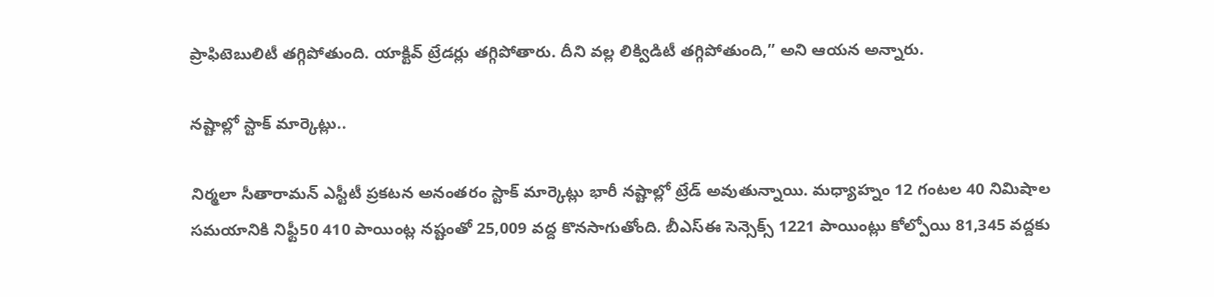ప్రాఫిటెబులిటీ తగ్గిపోతుంది. యాక్టివ్ ట్రేడర్లు తగ్గిపోతారు. దీని వల్ల లిక్విడిటీ తగ్గిపోతుంది,” అని ఆయన అన్నారు.

నష్టాల్లో స్టాక్ మార్కెట్లు..

నిర్మలా సీతారామన్ ఎస్టీటీ ప్రకటన అనంతరం స్టాక్ మార్కెట్లు భారీ నష్టాల్లో ట్రేడ్ అవుతున్నాయి. మధ్యాహ్నం 12 గంటల 40 నిమిషాల సమయానికి నిఫ్టీ50 410 పాయింట్ల నష్టంతో 25,009 వద్ద కొనసాగుతోంది. బీఎస్ఈ సెన్సెక్స్ 1221 పాయింట్లు కోల్పోయి 81,345 వద్దకు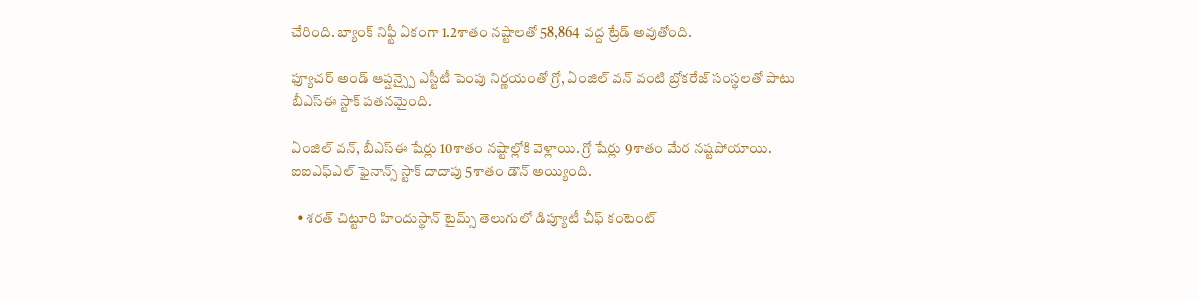చేరింది. బ్యాంక్ నిఫ్టీ ఏకంగా 1.2శాతం నష్టాలతో 58,864 వద్ద ట్రేడ్ అవుతోంది.

ఫ్యూచర్ అండ్ ఆప్షన్స్పై ఎస్టీటీ పెంపు నిర్ణయంతో గ్రో, ఏంజిల్ వన్ వంటి బ్రోకరేజ్ సంస్థలతో పాటు బీఎస్ఈ స్టాక్ పతనమైంది.

ఏంజిల్ వన్, బీఎస్ఈ షేర్లు 10శాతం నష్టాల్లోకి వెళ్లాయి. గ్రో షేర్లు 9శాతం మేర నష్టపోయాయి. ఐఐఎఫ్ఎల్ ఫైనాన్స్ స్టాక్ దాదాపు 5శాతం డౌన్ అయ్యింది.

  • శరత్ చిట్టూరి హిందుస్థాన్ టైమ్స్ తెలుగులో డిప్యూటీ చీఫ్ కంటెంట్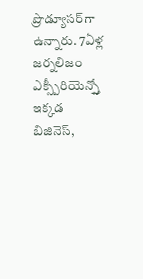ప్రొడ్యూసర్‌గా ఉన్నారు. 7ఏళ్ల జర్నలిజం ఎక్స్పీరియెన్స్తో ఇక్కడ బిజినెస్,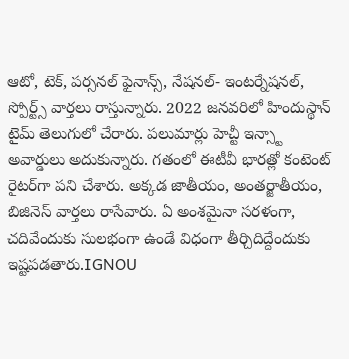ఆటో, టెక్, పర్సనల్ ఫైనాన్స్, నేషనల్- ఇంటర్నేషనల్, స్పోర్ట్స్ వార్తలు రాస్తున్నారు. 2022 జనవరిలో హిందుస్థాన్ టైమ్ తెలుగులో చేరారు. పలుమార్లు హెచ్టీ ఇన్స్టా అవార్డులు అదుకున్నారు. గతంలో ఈటీవీ భారత్లో కంటెంట్ రైటర్‌గా పని చేశారు. అక్కడ జాతీయం, అంతర్జాతీయం, బిజినెస్ వార్తలు రాసేవారు. ఏ అంశమైనా సరళంగా, చదివేందుకు సులభంగా ఉండే విధంగా తీర్చిదిద్దేందుకు ఇష్టపడతారు.IGNOU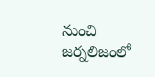నుంచి జర్నలిజంలో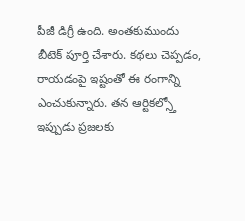పీజీ డిగ్రీ ఉంది. అంతకుముందు బీటెక్ పూర్తి చేశారు. కథలు చెప్పడం, రాయడంపై ఇష్టంతో ఈ రంగాన్ని ఎంచుకున్నారు. తన ఆర్టికల్స్తో ఇప్పుడు ప్రజలకు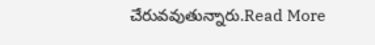చేరువవుతున్నారు.Read More